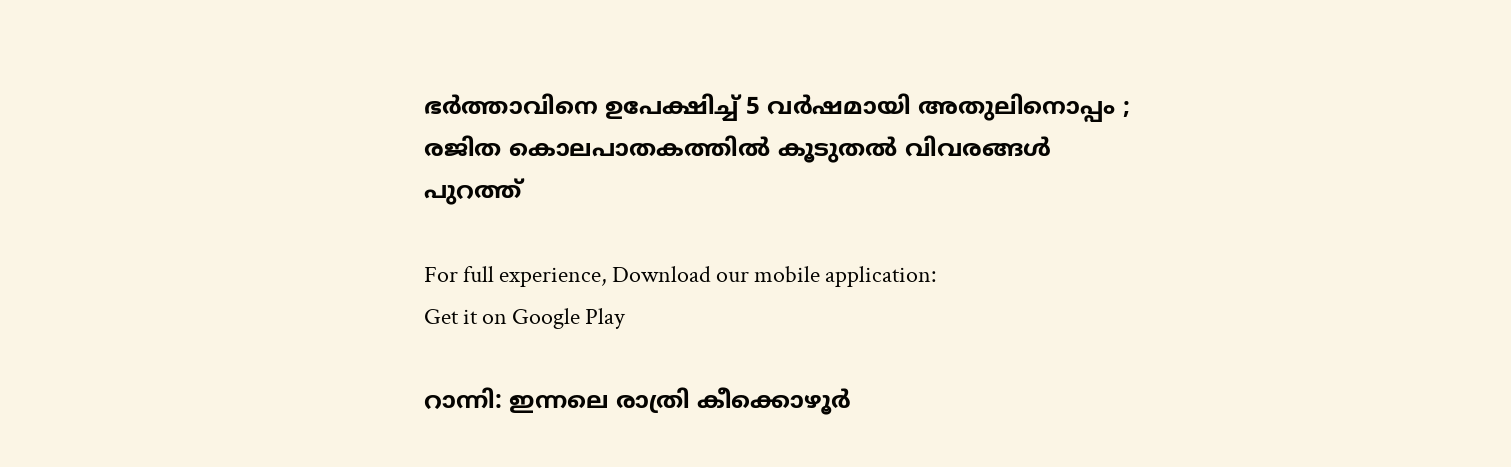ഭര്‍ത്താവിനെ ഉപേക്ഷിച്ച് 5 വര്‍ഷമായി അതുലിനൊപ്പം ; രജിത കൊലപാതകത്തില്‍ കൂടുതല്‍ വിവരങ്ങള്‍ പുറത്ത്

For full experience, Download our mobile application:
Get it on Google Play

റാന്നി: ഇന്നലെ രാത്രി കീക്കൊഴൂര്‍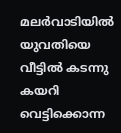മലര്‍വാടിയില്‍ യുവതിയെ വീട്ടില്‍ കടന്നു കയറി വെട്ടിക്കൊന്ന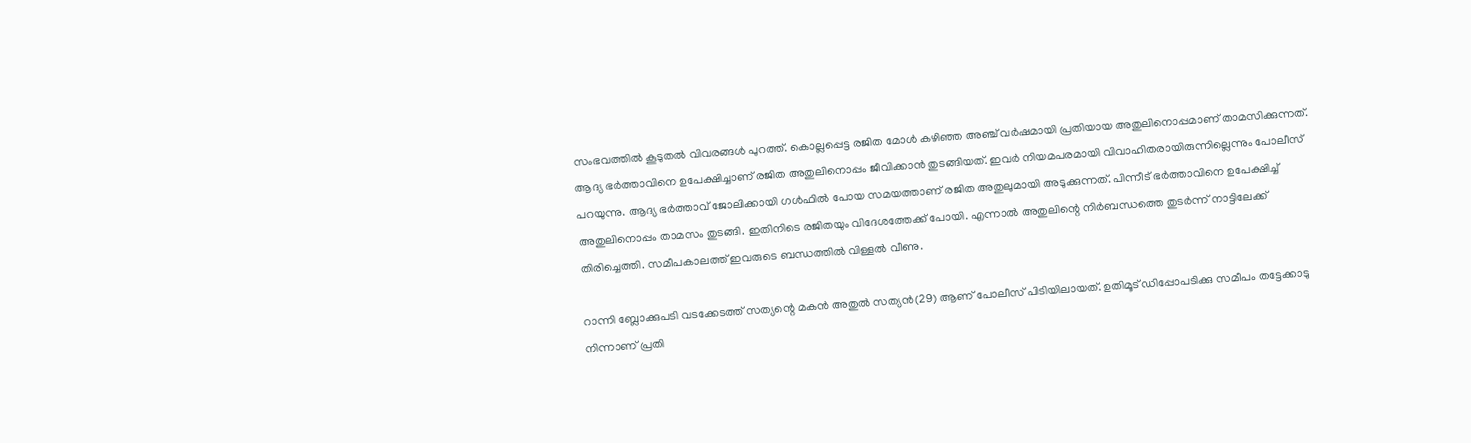സംഭവത്തില്‍ കൂടുതല്‍ വിവരങ്ങള്‍ പുറത്ത്. കൊല്ലപ്പെട്ട രജിത മോള്‍ കഴിഞ്ഞ അഞ്ച് വര്‍ഷമായി പ്രതിയായ അതുലിനൊപ്പമാണ് താമസിക്കുന്നത്. ആദ്യ ഭര്‍ത്താവിനെ ഉപേക്ഷിച്ചാണ് രജിത അതുലിനൊപ്പം ജീവിക്കാന്‍ തുടങ്ങിയത്. ഇവര്‍ നിയമപരമായി വിവാഹിതരായിരുന്നില്ലെന്നും പോലീസ് പറയുന്നു. ആദ്യ ഭര്‍ത്താവ് ജോലിക്കായി ഗള്‍ഫില്‍ പോയ സമയത്താണ് രജിത അതുലുമായി അടുക്കുന്നത്. പിന്നീട് ഭര്‍ത്താവിനെ ഉപേക്ഷിച്ച് അതുലിനൊപ്പം താമസം തുടങ്ങി. ഇതിനിടെ രജിതയും വിദേശത്തേക്ക് പോയി. എന്നാല്‍ അതുലിന്റെ നിര്‍ബന്ധത്തെ തുടര്‍ന്ന് നാട്ടിലേക്ക് തിരിച്ചെത്തി. സമീപകാലത്ത് ഇവരുടെ ബന്ധത്തില്‍ വിള്ളല്‍ വീണു.

റാന്നി ബ്ലോക്കുപടി വടക്കേടത്ത് സത്യന്റെ മകന്‍ അതുല്‍ സത്യന്‍(29) ആണ് പോലീസ് പിടിയിലായത്. ഉതിമൂട് ഡിപ്പോപടിക്കു സമീപം തട്ടേക്കാടു നിന്നാണ് പ്രതി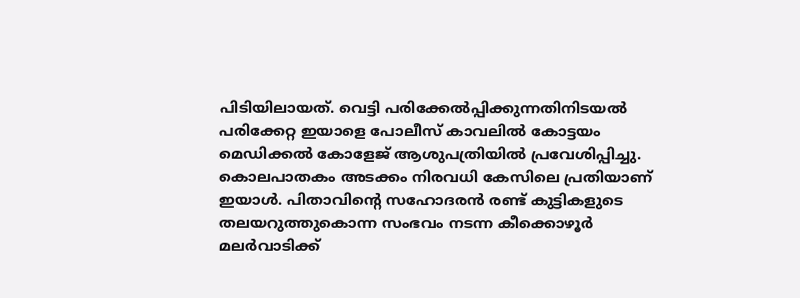പിടിയിലായത്. വെട്ടി പരിക്കേല്‍പ്പിക്കുന്നതിനിടയല്‍ പരിക്കേറ്റ ഇയാളെ പോലീസ് കാവലില്‍ കോട്ടയം മെഡിക്കല്‍ കോളേജ് ആശുപത്രിയില്‍ പ്രവേശിപ്പിച്ചു. കൊലപാതകം അടക്കം നിരവധി കേസിലെ പ്രതിയാണ് ഇയാള്‍. പിതാവിന്റെ സഹോദരന്‍ രണ്ട് കുട്ടികളുടെ തലയറുത്തുകൊന്ന സംഭവം നടന്ന കീക്കൊഴൂര്‍ മലര്‍വാടിക്ക്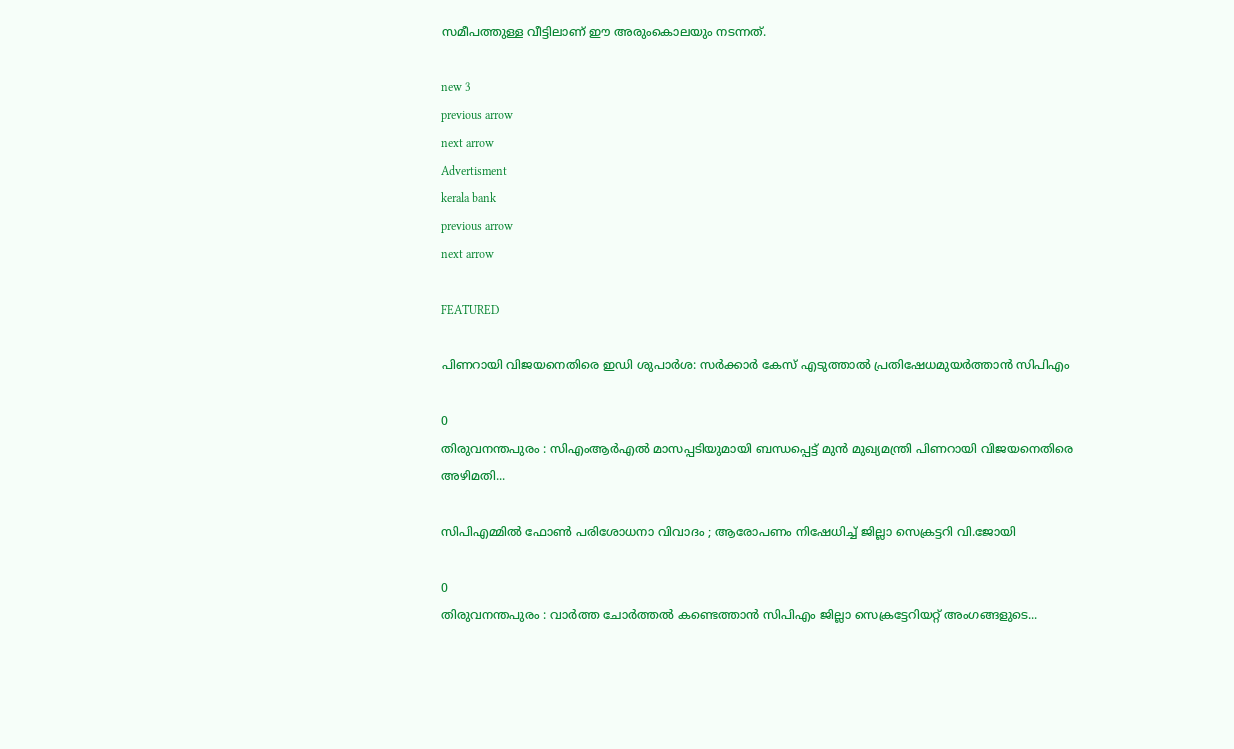സമീപത്തുള്ള വീട്ടിലാണ് ഈ അരുംകൊലയും നടന്നത്.

new 3
previous arrow
next arrow
Advertisment
kerala bank
previous arrow
next arrow

FEATURED

പിണറായി വിജയനെതിരെ ഇഡി ശുപാർശ: സർക്കാർ കേസ് എടുത്താൽ പ്രതിഷേധമുയർത്താൻ സിപിഎം

0
തിരുവനന്തപുരം : സിഎംആർഎൽ മാസപ്പടിയുമായി ബന്ധപ്പെട്ട് മുൻ മുഖ്യമന്ത്രി പിണറായി വിജയനെതിരെ അഴിമതി...

സിപിഎമ്മിൽ ഫോൺ പരിശോധനാ വിവാദം ; ആരോപണം നിഷേധിച്ച് ജില്ലാ സെക്രട്ടറി വി.ജോയി

0
തിരുവനന്തപുരം : വാർത്ത ചോർത്തൽ കണ്ടെത്താൻ സിപിഎം ജില്ലാ സെക്രട്ടേറിയറ്റ് അംഗങ്ങളുടെ...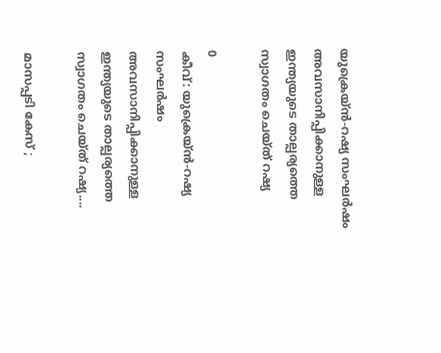യുക്രെയ്ൻ-റഷ്യ സംഘർഷം അവസാനിപ്പിക്കാനുള്ള ഇന്ത്യയുടെ താല്പര്യത്തെ സ്വാഗതം ചെയ്ത് റഷ്യ

0
കീവ്: യുക്രെയ്ൻ-റഷ്യ സംഘർഷം അവസാനിപ്പിക്കാനുള്ള ഇന്ത്യയുടെ താല്പര്യത്തെ സ്വാഗതം ചെയ്ത് റഷ്യ....

മാസപ്പടി കേസ് ;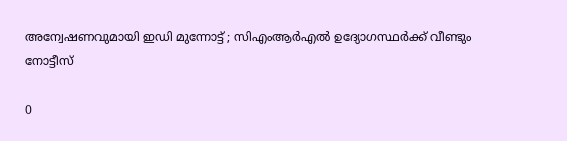അന്വേഷണവുമായി ഇഡി മുന്നോട്ട് ; സിഎംആർഎൽ ഉദ്യോഗസ്ഥർക്ക് വീണ്ടും നോട്ടീസ്

0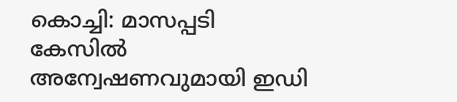കൊച്ചി: മാസപ്പടി കേസിൽ അന്വേഷണവുമായി ഇഡി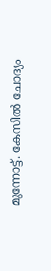മുന്നോട്ട്. കേസിൽ ചോദ്യം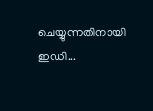ചെയ്യുന്നതിനായി ഇഡി...